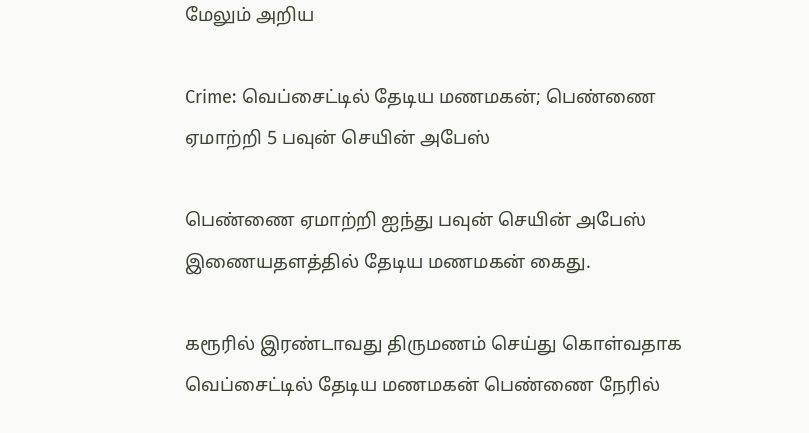மேலும் அறிய

Crime: வெப்சைட்டில் தேடிய மணமகன்; பெண்ணை ஏமாற்றி 5 பவுன் செயின் அபேஸ்

பெண்ணை ஏமாற்றி ஐந்து பவுன் செயின் அபேஸ் இணையதளத்தில் தேடிய மணமகன் கைது.

கரூரில் இரண்டாவது திருமணம் செய்து கொள்வதாக வெப்சைட்டில் தேடிய மணமகன் பெண்ணை நேரில்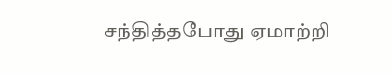சந்தித்தபோது ஏமாற்றி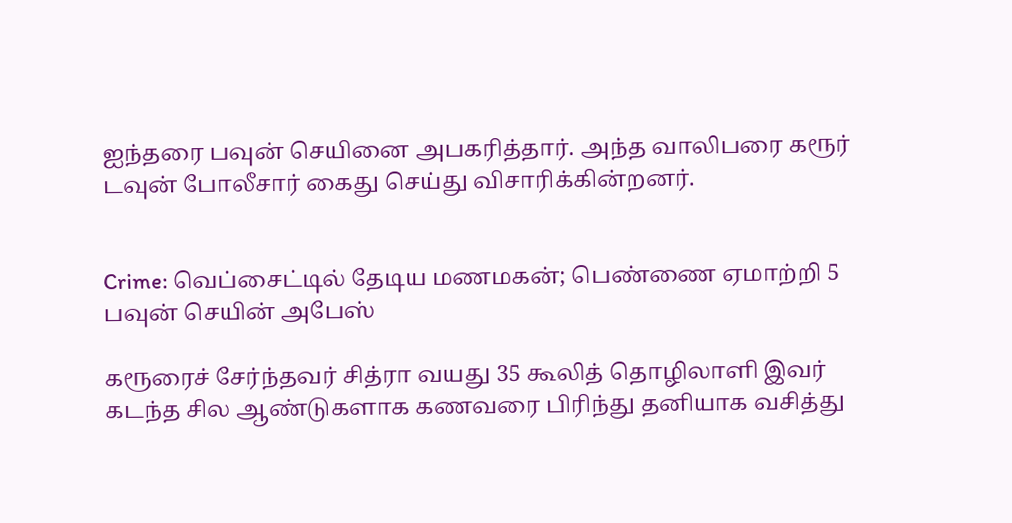ஐந்தரை பவுன் செயினை அபகரித்தார். அந்த வாலிபரை கரூர் டவுன் போலீசார் கைது செய்து விசாரிக்கின்றனர்.


Crime: வெப்சைட்டில் தேடிய மணமகன்; பெண்ணை ஏமாற்றி 5 பவுன் செயின் அபேஸ்

கரூரைச் சேர்ந்தவர் சித்ரா வயது 35 கூலித் தொழிலாளி இவர் கடந்த சில ஆண்டுகளாக கணவரை பிரிந்து தனியாக வசித்து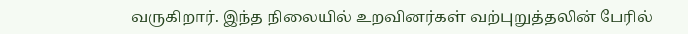வருகிறார். இந்த நிலையில் உறவினர்கள் வற்புறுத்தலின் பேரில்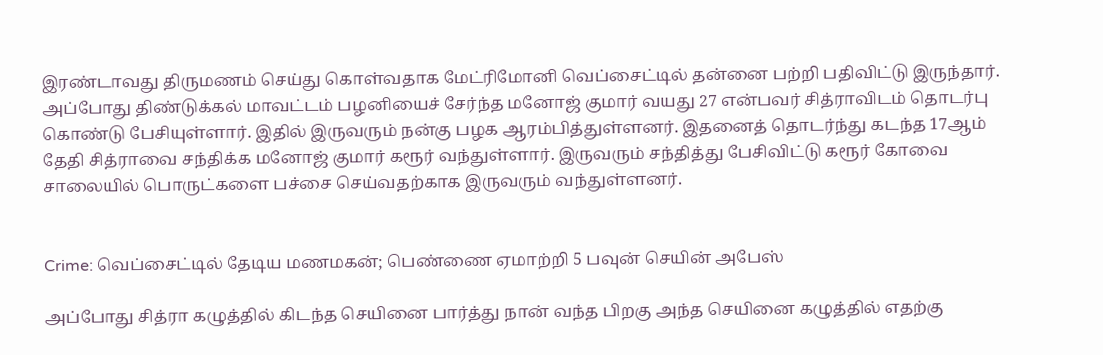இரண்டாவது திருமணம் செய்து கொள்வதாக மேட்ரிமோனி வெப்சைட்டில் தன்னை பற்றி பதிவிட்டு இருந்தார். அப்போது திண்டுக்கல் மாவட்டம் பழனியைச் சேர்ந்த மனோஜ் குமார் வயது 27 என்பவர் சித்ராவிடம் தொடர்பு கொண்டு பேசியுள்ளார். இதில் இருவரும் நன்கு பழக ஆரம்பித்துள்ளனர். இதனைத் தொடர்ந்து கடந்த 17ஆம் தேதி சித்ராவை சந்திக்க மனோஜ் குமார் கரூர் வந்துள்ளார். இருவரும் சந்தித்து பேசிவிட்டு கரூர் கோவை சாலையில் பொருட்களை பச்சை செய்வதற்காக இருவரும் வந்துள்ளனர்.


Crime: வெப்சைட்டில் தேடிய மணமகன்; பெண்ணை ஏமாற்றி 5 பவுன் செயின் அபேஸ்

அப்போது சித்ரா கழுத்தில் கிடந்த செயினை பார்த்து நான் வந்த பிறகு அந்த செயினை கழுத்தில் எதற்கு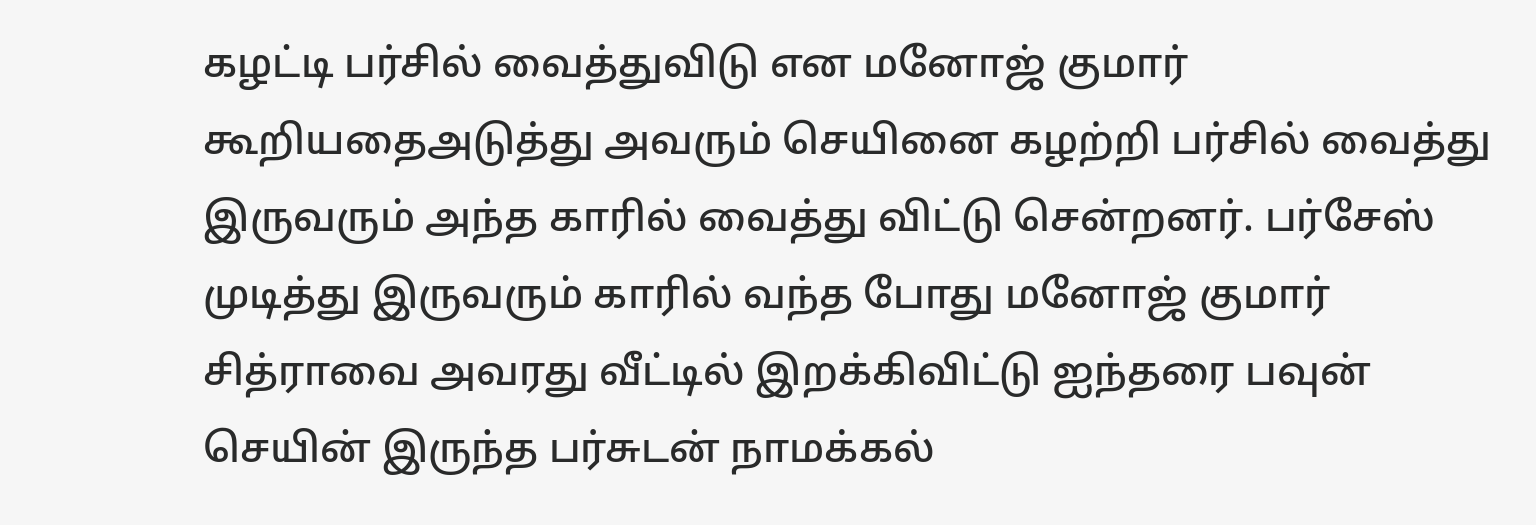கழட்டி பர்சில் வைத்துவிடு என மனோஜ் குமார் கூறியதைஅடுத்து அவரும் செயினை கழற்றி பர்சில் வைத்து இருவரும் அந்த காரில் வைத்து விட்டு சென்றனர். பர்சேஸ் முடித்து இருவரும் காரில் வந்த போது மனோஜ் குமார் சித்ராவை அவரது வீட்டில் இறக்கிவிட்டு ஐந்தரை பவுன் செயின் இருந்த பர்சுடன் நாமக்கல்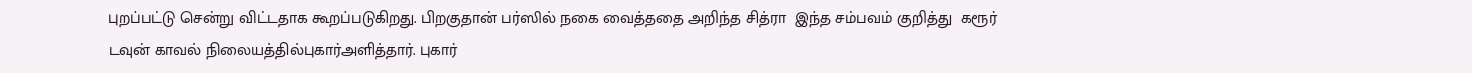புறப்பட்டு சென்று விட்டதாக கூறப்படுகிறது. பிறகுதான் பர்ஸில் நகை வைத்ததை அறிந்த சித்ரா  இந்த சம்பவம் குறித்து  கரூர் டவுன் காவல் நிலையத்தில்புகார்அளித்தார். புகார்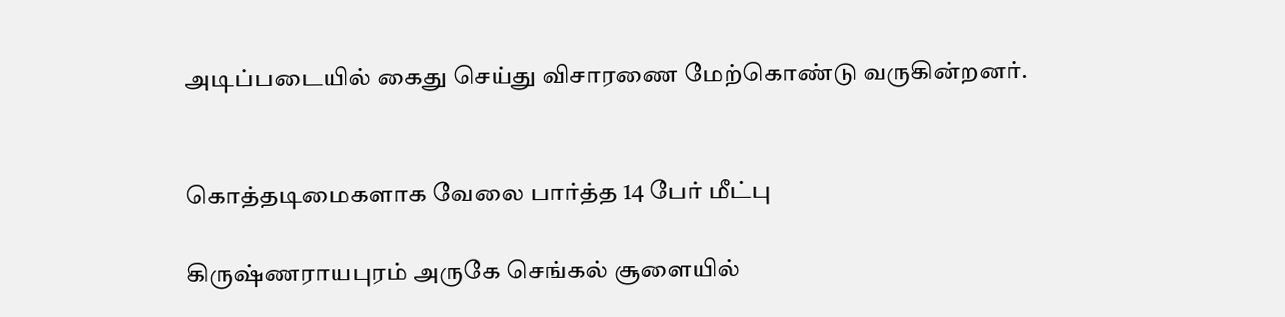அடிப்படையில் கைது செய்து விசாரணை மேற்கொண்டு வருகின்றனர்.


கொத்தடிமைகளாக வேலை பார்த்த 14 பேர் மீட்பு

கிருஷ்ணராயபுரம் அருகே செங்கல் சூளையில்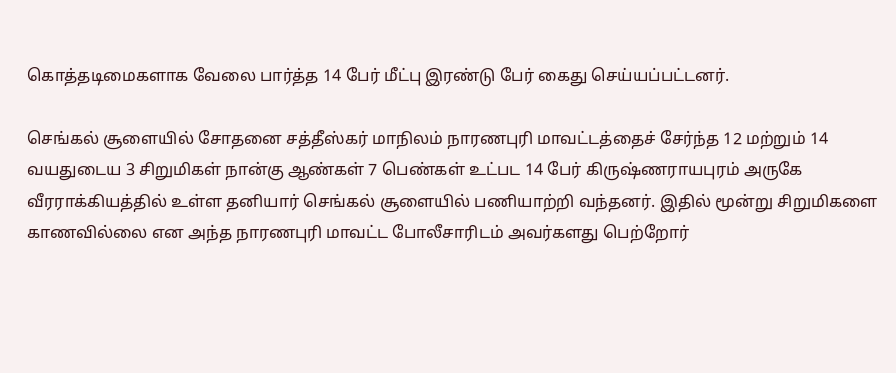கொத்தடிமைகளாக வேலை பார்த்த 14 பேர் மீட்பு இரண்டு பேர் கைது செய்யப்பட்டனர்.

செங்கல் சூளையில் சோதனை சத்தீஸ்கர் மாநிலம் நாரணபுரி மாவட்டத்தைச் சேர்ந்த 12 மற்றும் 14 வயதுடைய 3 சிறுமிகள் நான்கு ஆண்கள் 7 பெண்கள் உட்பட 14 பேர் கிருஷ்ணராயபுரம் அருகே வீரராக்கியத்தில் உள்ள தனியார் செங்கல் சூளையில் பணியாற்றி வந்தனர். இதில் மூன்று சிறுமிகளை காணவில்லை என அந்த நாரணபுரி மாவட்ட போலீசாரிடம் அவர்களது பெற்றோர்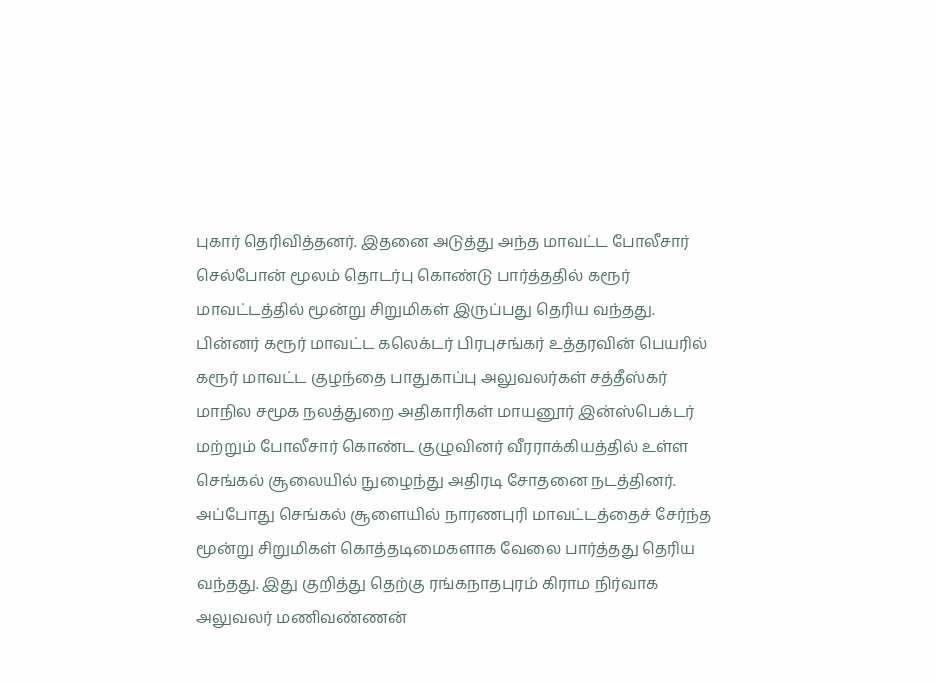புகார் தெரிவித்தனர். இதனை அடுத்து அந்த மாவட்ட போலீசார் செல்போன் மூலம் தொடர்பு கொண்டு பார்த்ததில் கரூர் மாவட்டத்தில் மூன்று சிறுமிகள் இருப்பது தெரிய வந்தது. பின்னர் கரூர் மாவட்ட கலெக்டர் பிரபுசங்கர் உத்தரவின் பெயரில் கரூர் மாவட்ட குழந்தை பாதுகாப்பு அலுவலர்கள் சத்தீஸ்கர் மாநில சமூக நலத்துறை அதிகாரிகள் மாயனூர் இன்ஸ்பெக்டர் மற்றும் போலீசார் கொண்ட குழுவினர் வீரராக்கியத்தில் உள்ள செங்கல் சூலையில் நுழைந்து அதிரடி சோதனை நடத்தினர். அப்போது செங்கல் சூளையில் நாரணபுரி மாவட்டத்தைச் சேர்ந்த மூன்று சிறுமிகள் கொத்தடிமைகளாக வேலை பார்த்தது தெரிய வந்தது. இது குறித்து தெற்கு ரங்கநாதபுரம் கிராம நிர்வாக அலுவலர் மணிவண்ணன்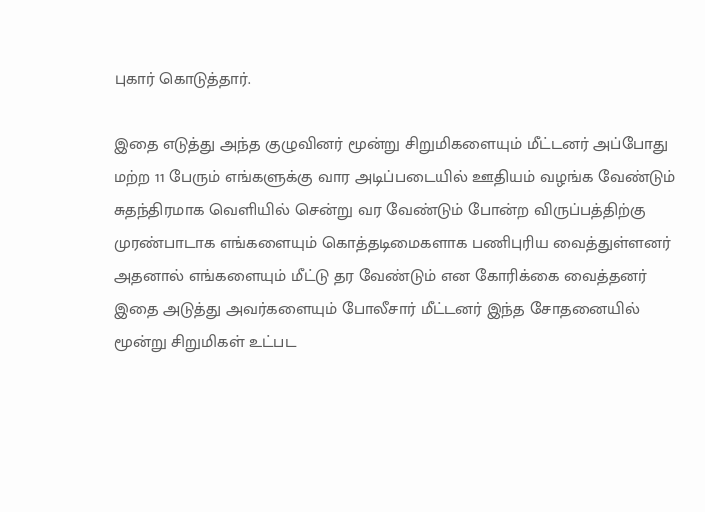புகார் கொடுத்தார்.

இதை எடுத்து அந்த குழுவினர் மூன்று சிறுமிகளையும் மீட்டனர் அப்போது மற்ற 11 பேரும் எங்களுக்கு வார அடிப்படையில் ஊதியம் வழங்க வேண்டும் சுதந்திரமாக வெளியில் சென்று வர வேண்டும் போன்ற விருப்பத்திற்கு முரண்பாடாக எங்களையும் கொத்தடிமைகளாக பணிபுரிய வைத்துள்ளனர் அதனால் எங்களையும் மீட்டு தர வேண்டும் என கோரிக்கை வைத்தனர் இதை அடுத்து அவர்களையும் போலீசார் மீட்டனர் இந்த சோதனையில் மூன்று சிறுமிகள் உட்பட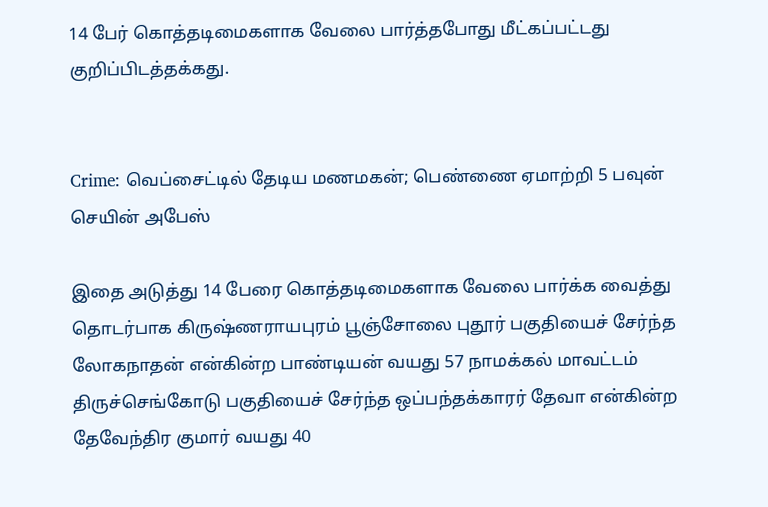14 பேர் கொத்தடிமைகளாக வேலை பார்த்தபோது மீட்கப்பட்டது குறிப்பிடத்தக்கது.


Crime: வெப்சைட்டில் தேடிய மணமகன்; பெண்ணை ஏமாற்றி 5 பவுன் செயின் அபேஸ்

இதை அடுத்து 14 பேரை கொத்தடிமைகளாக வேலை பார்க்க வைத்து  தொடர்பாக கிருஷ்ணராயபுரம் பூஞ்சோலை புதூர் பகுதியைச் சேர்ந்த லோகநாதன் என்கின்ற பாண்டியன் வயது 57 நாமக்கல் மாவட்டம் திருச்செங்கோடு பகுதியைச் சேர்ந்த ஒப்பந்தக்காரர் தேவா என்கின்ற தேவேந்திர குமார் வயது 40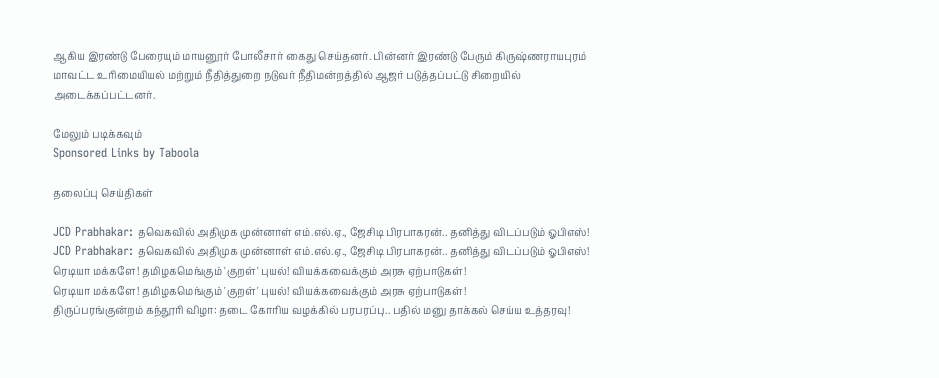ஆகிய இரண்டு பேரையும் மாயனூர் போலீசார் கைது செய்தனர். பின்னர் இரண்டு பேரும் கிருஷ்ணராயபுரம் மாவட்ட உரிமையியல் மற்றும் நீதித்துறை நடுவர் நீதிமன்றத்தில் ஆஜர் படுத்தப்பட்டு சிறையில் அடைக்கப்பட்டனர்.

மேலும் படிக்கவும்
Sponsored Links by Taboola

தலைப்பு செய்திகள்

JCD Prabhakar: தவெகவில் அதிமுக முன்னாள் எம்.எல்.ஏ., ஜேசிடி பிரபாகரன்.. தனித்து விடப்படும் ஓபிஎஸ்!
JCD Prabhakar: தவெகவில் அதிமுக முன்னாள் எம்.எல்.ஏ., ஜேசிடி பிரபாகரன்.. தனித்து விடப்படும் ஓபிஎஸ்!
ரெடியா மக்களே! தமிழகமெங்கும் 'குறள்' புயல்! வியக்கவைக்கும் அரசு ஏற்பாடுகள்!
ரெடியா மக்களே! தமிழகமெங்கும் 'குறள்' புயல்! வியக்கவைக்கும் அரசு ஏற்பாடுகள்!
திருப்பரங்குன்றம் கந்தூரி விழா: தடை கோரிய வழக்கில் பரபரப்பு.. பதில் மனு தாக்கல் செய்ய உத்தரவு!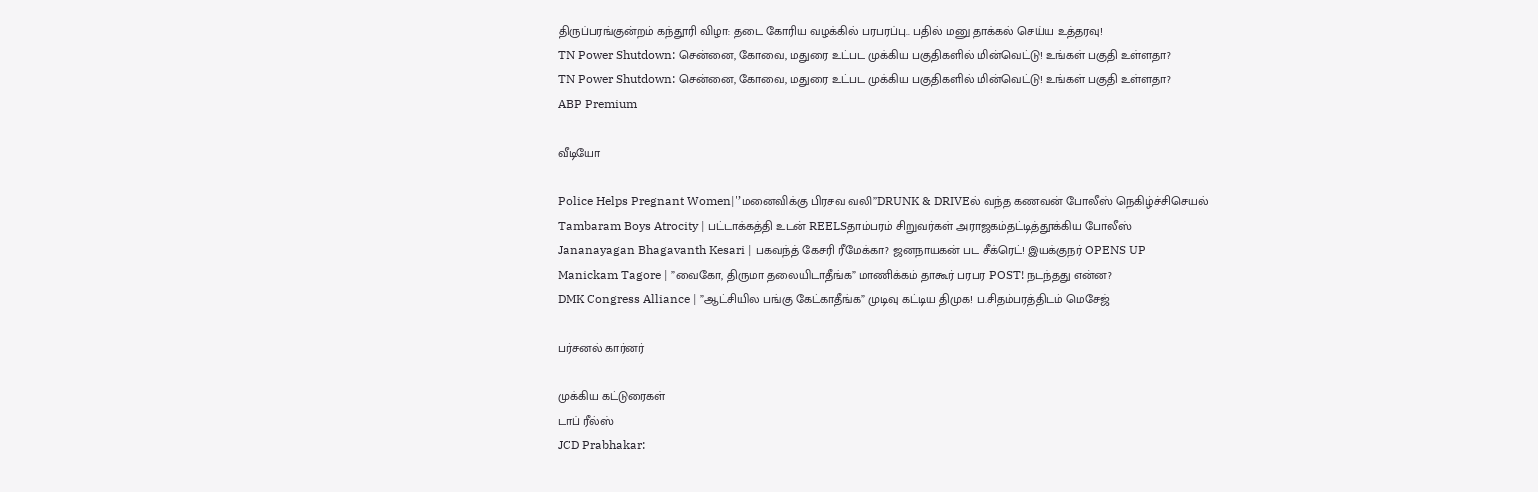திருப்பரங்குன்றம் கந்தூரி விழா: தடை கோரிய வழக்கில் பரபரப்பு.. பதில் மனு தாக்கல் செய்ய உத்தரவு!
TN Power Shutdown: சென்னை, கோவை, மதுரை உட்பட முக்கிய பகுதிகளில் மின்வெட்டு! உங்கள் பகுதி உள்ளதா?
TN Power Shutdown: சென்னை, கோவை, மதுரை உட்பட முக்கிய பகுதிகளில் மின்வெட்டு! உங்கள் பகுதி உள்ளதா?
ABP Premium

வீடியோ

Police Helps Pregnant Women|'’மனைவிக்கு பிரசவ வலி’’DRUNK & DRIVEல் வந்த கணவன் போலீஸ் நெகிழ்ச்சிசெயல்
Tambaram Boys Atrocity | பட்டாக்கத்தி உடன் REELSதாம்பரம் சிறுவர்கள் அராஜகம்தட்டித்தூக்கிய போலீஸ்
Jananayagan Bhagavanth Kesari | பகவந்த் கேசரி ரீமேக்கா? ஜனநாயகன் பட சீக்ரெட்! இயக்குநர் OPENS UP
Manickam Tagore | ”வைகோ, திருமா தலையிடாதீங்க” மாணிக்கம் தாகூர் பரபர POST! நடந்தது என்ன?
DMK Congress Alliance | ”ஆட்சியில பங்கு கேட்காதீங்க” முடிவு கட்டிய திமுக! ப.சிதம்பரத்திடம் மெசேஜ்

பர்சனல் கார்னர்

முக்கிய கட்டுரைகள்
டாப் ரீல்ஸ்
JCD Prabhakar: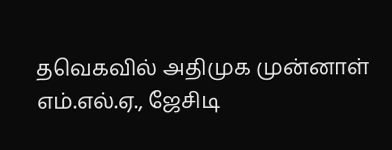தவெகவில் அதிமுக முன்னாள் எம்.எல்.ஏ., ஜேசிடி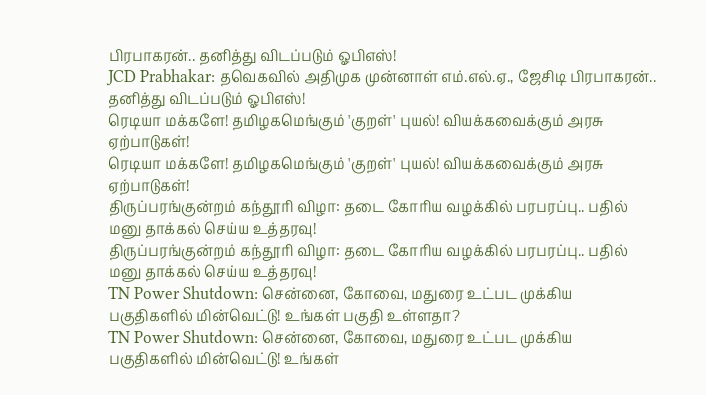பிரபாகரன்.. தனித்து விடப்படும் ஓபிஎஸ்!
JCD Prabhakar: தவெகவில் அதிமுக முன்னாள் எம்.எல்.ஏ., ஜேசிடி பிரபாகரன்.. தனித்து விடப்படும் ஓபிஎஸ்!
ரெடியா மக்களே! தமிழகமெங்கும் 'குறள்' புயல்! வியக்கவைக்கும் அரசு ஏற்பாடுகள்!
ரெடியா மக்களே! தமிழகமெங்கும் 'குறள்' புயல்! வியக்கவைக்கும் அரசு ஏற்பாடுகள்!
திருப்பரங்குன்றம் கந்தூரி விழா: தடை கோரிய வழக்கில் பரபரப்பு.. பதில் மனு தாக்கல் செய்ய உத்தரவு!
திருப்பரங்குன்றம் கந்தூரி விழா: தடை கோரிய வழக்கில் பரபரப்பு.. பதில் மனு தாக்கல் செய்ய உத்தரவு!
TN Power Shutdown: சென்னை, கோவை, மதுரை உட்பட முக்கிய பகுதிகளில் மின்வெட்டு! உங்கள் பகுதி உள்ளதா?
TN Power Shutdown: சென்னை, கோவை, மதுரை உட்பட முக்கிய பகுதிகளில் மின்வெட்டு! உங்கள்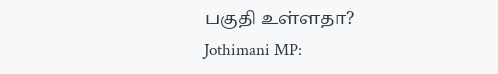பகுதி உள்ளதா?
Jothimani MP: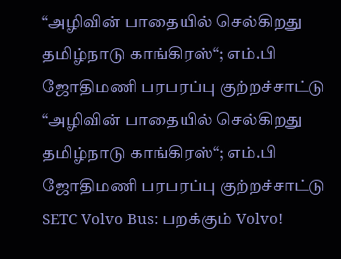“அழிவின் பாதையில் செல்கிறது தமிழ்நாடு காங்கிரஸ்“; எம்.பி ஜோதிமணி பரபரப்பு குற்றச்சாட்டு
“அழிவின் பாதையில் செல்கிறது தமிழ்நாடு காங்கிரஸ்“; எம்.பி ஜோதிமணி பரபரப்பு குற்றச்சாட்டு
SETC Volvo Bus: பறக்கும் Volvo!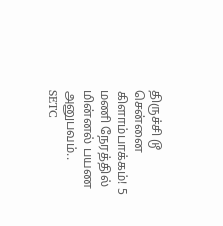திருச்சி டூ சென்னை கிளாம்பாக்கம்! 5 மணி நேரத்தில் மின்னல் பயண அனுபவம்..
SETC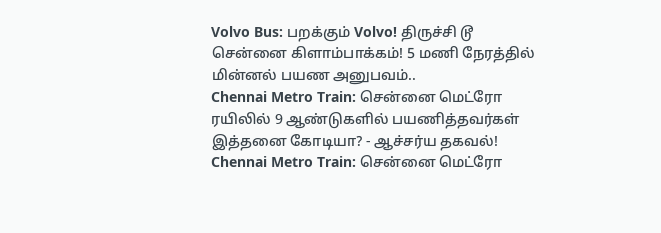Volvo Bus: பறக்கும் Volvo! திருச்சி டூ சென்னை கிளாம்பாக்கம்! 5 மணி நேரத்தில் மின்னல் பயண அனுபவம்..
Chennai Metro Train: சென்னை மெட்ரோ ரயிலில் 9 ஆண்டுகளில் பயணித்தவர்கள் இத்தனை கோடியா? - ஆச்சர்ய தகவல்!
Chennai Metro Train: சென்னை மெட்ரோ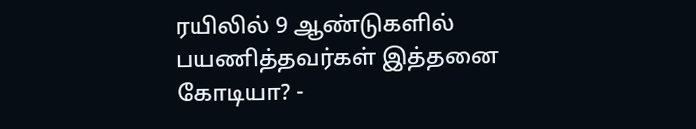ரயிலில் 9 ஆண்டுகளில் பயணித்தவர்கள் இத்தனை கோடியா? -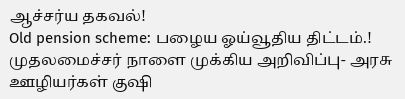ஆச்சர்ய தகவல்!
Old pension scheme: பழைய ஓய்வூதிய திட்டம்.! முதலமைச்சர் நாளை முக்கிய அறிவிப்பு- அரசு ஊழியர்கள் குஷி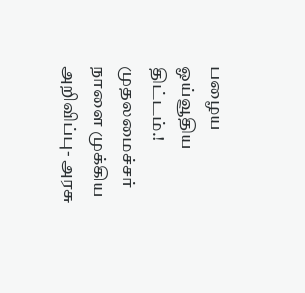பழைய ஓய்வூதிய திட்டம்.! முதலமைச்சர் நாளை முக்கிய அறிவிப்பு- அரசு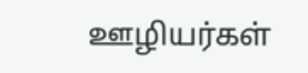ஊழியர்கள்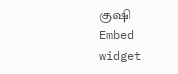குஷி
Embed widget